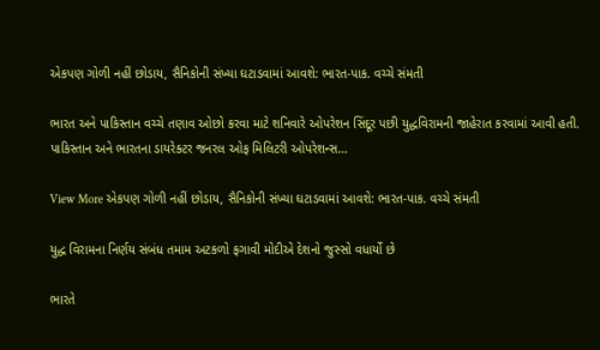એકપણ ગોળી નહીં છોડાય, સૈનિકોની સંખ્યા ઘટાડવામાં આવશે: ભારત-પાક. વચ્ચે સંમતી

ભારત અને પાકિસ્તાન વચ્ચે તણાવ ઓછો કરવા માટે શનિવારે ઓપરેશન સિંદૂર પછી યુદ્ધવિરામની જાહેરાત કરવામાં આવી હતી. પાકિસ્તાન અને ભારતના ડાયરેક્ટર જનરલ ઓફ મિલિટરી ઓપરેશન્સ…

View More એકપણ ગોળી નહીં છોડાય, સૈનિકોની સંખ્યા ઘટાડવામાં આવશે: ભારત-પાક. વચ્ચે સંમતી

યુદ્ધ વિરામના નિર્ણય સંબંધ તમામ અટકળો ફગાવી મોદીએ દેશનો જુસ્સો વધાર્યો છે

ભારતે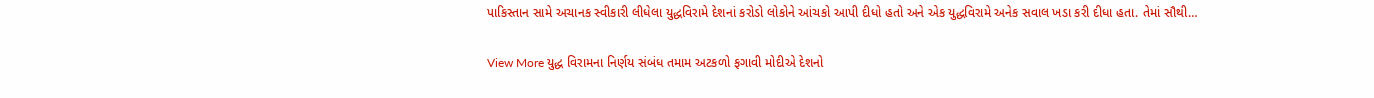પાકિસ્તાન સામે અચાનક સ્વીકારી લીધેલા યુદ્ધવિરામે દેશનાં કરોડો લોકોને આંચકો આપી દીધો હતો અને એક યુદ્ધવિરામે અનેક સવાલ ખડા કરી દીધા હતા. તેમાં સૌથી…

View More યુદ્ધ વિરામના નિર્ણય સંબંધ તમામ અટકળો ફગાવી મોદીએ દેશનો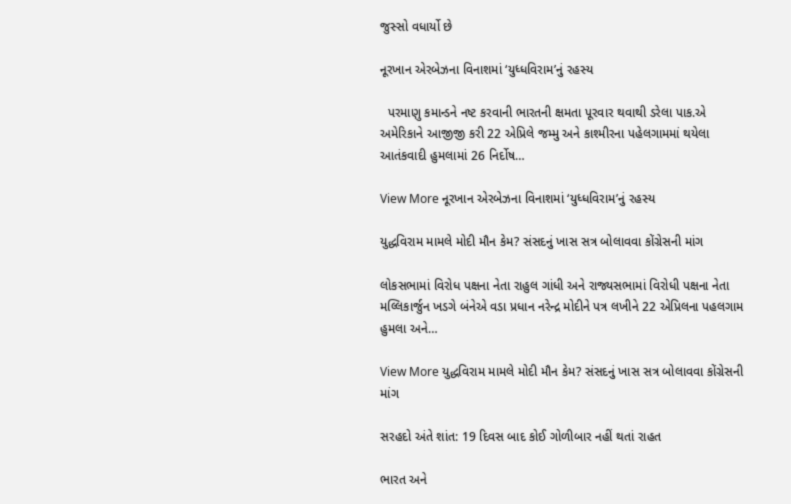જુસ્સો વધાર્યો છે

નૂરખાન એરબેઝના વિનાશમાં ‘યુધ્ધવિરામ’નું રહસ્ય

  પરમાણુ કમાન્ડને નષ્ટ કરવાની ભારતની ક્ષમતા પૂરવાર થવાથી ડરેલા પાક.એ અમેરિકાને આજીજી કરી 22 એપ્રિલે જમ્મુ અને કાશ્મીરના પહેલગામમાં થયેલા આતંકવાદી હુમલામાં 26 નિર્દોષ…

View More નૂરખાન એરબેઝના વિનાશમાં ‘યુધ્ધવિરામ’નું રહસ્ય

યુદ્ધવિરામ મામલે મોદી મૌન કેમ? સંસદનું ખાસ સત્ર બોલાવવા કોંગ્રેસની માંગ

લોકસભામાં વિરોધ પક્ષના નેતા રાહુલ ગાંધી અને રાજ્યસભામાં વિરોધી પક્ષના નેતા મલ્લિકાર્જુન ખડગે બંનેએ વડા પ્રધાન નરેન્દ્ર મોદીને પત્ર લખીને 22 એપ્રિલના પહલગામ હુમલા અને…

View More યુદ્ધવિરામ મામલે મોદી મૌન કેમ? સંસદનું ખાસ સત્ર બોલાવવા કોંગ્રેસની માંગ

સરહદો અંતે શાંત: 19 દિવસ બાદ કોઈ ગોળીબાર નહીં થતાં રાહત

ભારત અને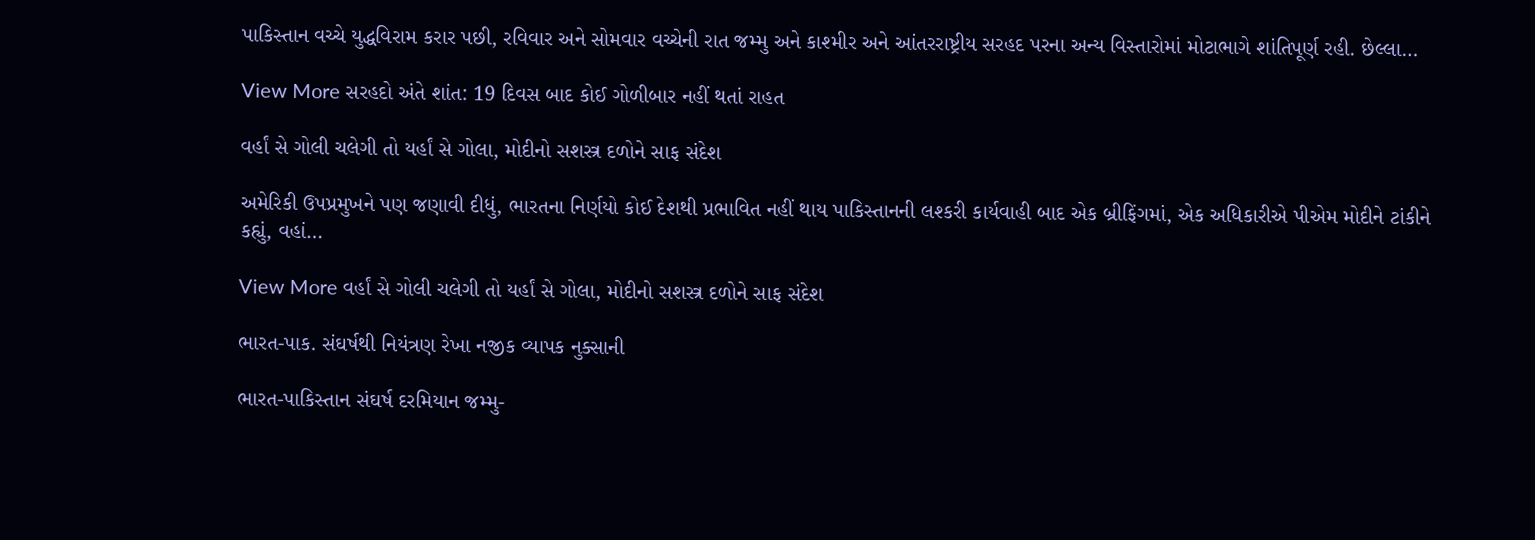પાકિસ્તાન વચ્ચે યુદ્ધવિરામ કરાર પછી, રવિવાર અને સોમવાર વચ્ચેની રાત જમ્મુ અને કાશ્મીર અને આંતરરાષ્ટ્રીય સરહદ પરના અન્ય વિસ્તારોમાં મોટાભાગે શાંતિપૂર્ણ રહી. છેલ્લા…

View More સરહદો અંતે શાંત: 19 દિવસ બાદ કોઈ ગોળીબાર નહીં થતાં રાહત

વર્હાં સે ગોલી ચલેગી તો યર્હાં સે ગોલા, મોદીનો સશસ્ત્ર દળોને સાફ સંદેશ

અમેરિકી ઉપપ્રમુખને પણ જણાવી દીધું, ભારતના નિર્ણયો કોઈ દેશથી પ્રભાવિત નહીં થાય પાકિસ્તાનની લશ્કરી કાર્યવાહી બાદ એક બ્રીફિંગમાં, એક અધિકારીએ પીએમ મોદીને ટાંકીને કહ્યું, વહાં…

View More વર્હાં સે ગોલી ચલેગી તો યર્હાં સે ગોલા, મોદીનો સશસ્ત્ર દળોને સાફ સંદેશ

ભારત-પાક. સંઘર્ષથી નિયંત્રણ રેખા નજીક વ્યાપક નુક્સાની

ભારત-પાકિસ્તાન સંઘર્ષ દરમિયાન જમ્મુ-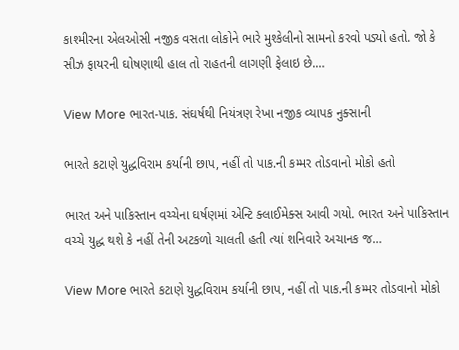કાશ્મીરના એલઓસી નજીક વસતા લોકોને ભારે મુશ્કેલીનો સામનો કરવો પડ્યો હતો. જો કે સીઝ ફાયરની ઘોષણાથી હાલ તો રાહતની લાગણી ફેલાઇ છે.…

View More ભારત-પાક. સંઘર્ષથી નિયંત્રણ રેખા નજીક વ્યાપક નુક્સાની

ભારતે કટાણે યુદ્ધવિરામ કર્યાની છાપ, નહીં તો પાક.ની કમ્મર તોડવાનો મોકો હતો

ભારત અને પાકિસ્તાન વચ્ચેના ઘર્ષણમાં એન્ટિ ક્લાઈમેક્સ આવી ગયો. ભારત અને પાકિસ્તાન વચ્ચે યુદ્ધ થશે કે નહીં તેની અટકળો ચાલતી હતી ત્યાં શનિવારે અચાનક જ…

View More ભારતે કટાણે યુદ્ધવિરામ કર્યાની છાપ, નહીં તો પાક.ની કમ્મર તોડવાનો મોકો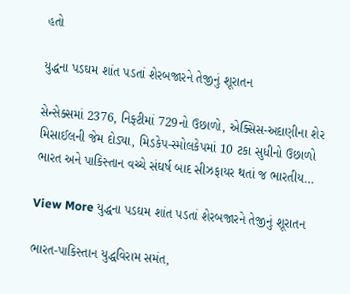હતો

યુદ્ધના પડઘમ શાંત પડતાં શેરબજારને તેજીનું શૂરાતન

સેન્સેક્સમાં 2376, નિફ્ટીમાં 729નો ઉછાળો, એક્સિસ-અદાણીના શેર મિસાઈલની જેમ દોડ્યા, મિડકેપ-સ્મોલકેપમાં 10 ટકા સુધીનો ઉછાળો ભારત અને પાકિસ્તાન વચ્ચે સંઘર્ષ બાદ સીઝફાયર થતાં જ ભારતીય…

View More યુદ્ધના પડઘમ શાંત પડતાં શેરબજારને તેજીનું શૂરાતન

ભારત-પાકિસ્તાન યુદ્ધવિરામ સમંત,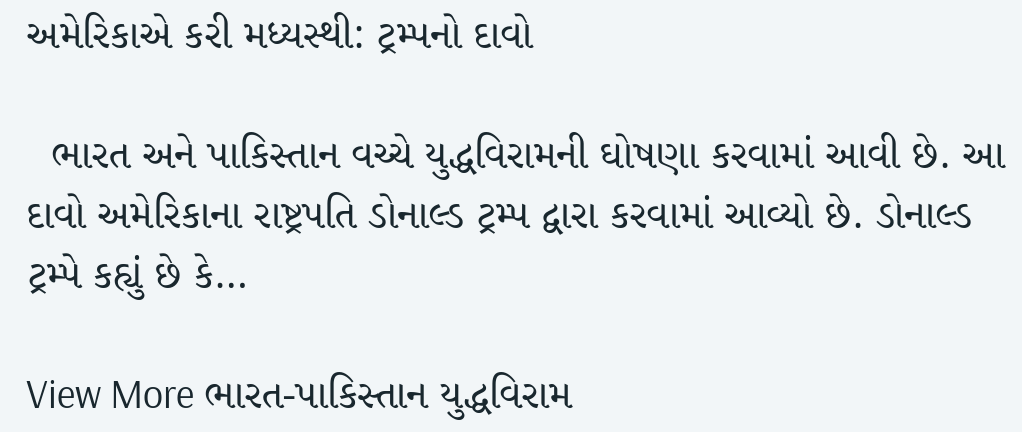અમેરિકાએ કરી મધ્યસ્થી: ટ્રમ્પનો દાવો

  ભારત અને પાકિસ્તાન વચ્ચે યુદ્ધવિરામની ઘોષણા કરવામાં આવી છે. આ દાવો અમેરિકાના રાષ્ટ્રપતિ ડોનાલ્ડ ટ્રમ્પ દ્વારા કરવામાં આવ્યો છે. ડોનાલ્ડ ટ્રમ્પે કહ્યું છે કે…

View More ભારત-પાકિસ્તાન યુદ્ધવિરામ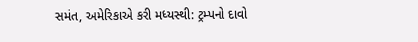સમંત, અમેરિકાએ કરી મધ્યસ્થી: ટ્રમ્પનો દાવો